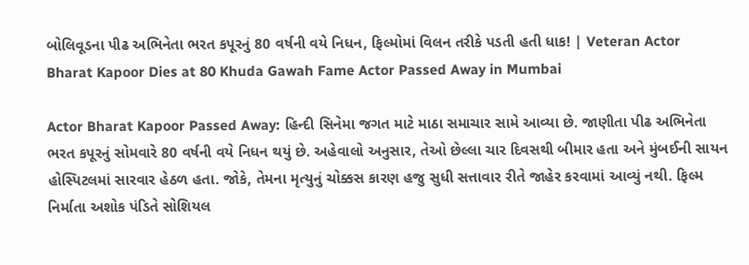બોલિવૂડના પીઢ અભિનેતા ભરત કપૂરનું 80 વર્ષની વયે નિધન, ફિલ્મોમાં વિલન તરીકે પડતી હતી ધાક! | Veteran Actor Bharat Kapoor Dies at 80 Khuda Gawah Fame Actor Passed Away in Mumbai

Actor Bharat Kapoor Passed Away: હિન્દી સિનેમા જગત માટે માઠા સમાચાર સામે આવ્યા છે. જાણીતા પીઢ અભિનેતા ભરત કપૂરનું સોમવારે 80 વર્ષની વયે નિધન થયું છે. અહેવાલો અનુસાર, તેઓ છેલ્લા ચાર દિવસથી બીમાર હતા અને મુંબઈની સાયન હોસ્પિટલમાં સારવાર હેઠળ હતા. જોકે, તેમના મૃત્યુનું ચોક્કસ કારણ હજુ સુધી સત્તાવાર રીતે જાહેર કરવામાં આવ્યું નથી. ફિલ્મ નિર્માતા અશોક પંડિતે સોશિયલ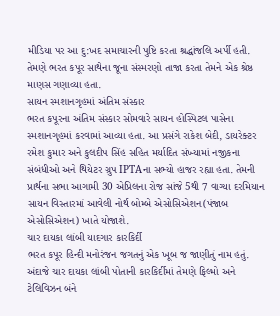મીડિયા પર આ દુ:ખદ સમાચારની પુષ્ટિ કરતા શ્રદ્ધાંજલિ અર્પી હતી. તેમણે ભરત કપૂર સાથેના જૂના સંસ્મરણો તાજા કરતા તેમને એક શ્રેષ્ઠ માણસ ગણાવ્યા હતા.
સાયન સ્મશાનગૃહમાં અંતિમ સંસ્કાર
ભરત કપૂરના અંતિમ સંસ્કાર સોમવારે સાયન હોસ્પિટલ પાસેના સ્મશાનગૃહમાં કરવામાં આવ્યા હતા. આ પ્રસંગે રાકેશ બેદી, ડાયરેક્ટર રમેશ કુમાર અને કુલદીપ સિંહ સહિત મર્યાદિત સંખ્યામાં નજીકના સંબંધીઓ અને થિયેટર ગ્રુપ IPTAના સભ્યો હાજર રહ્યા હતા. તેમની પ્રાર્થના સભા આગામી 30 એપ્રિલના રોજ સાંજે 5થી 7 વાગ્યા દરમિયાન સાયન વિસ્તારમાં આવેલી નોર્થ બોમ્બે એસોસિએશન(પંજાબ એસોસિએશન) ખાતે યોજાશે.
ચાર દાયકા લાંબી યાદગાર કારકિર્દી
ભરત કપૂર હિન્દી મનોરંજન જગતનું એક ખૂબ જ જાણીતું નામ હતું. અંદાજે ચાર દાયકા લાંબી પોતાની કારકિર્દીમાં તેમણે ફિલ્મો અને ટેલિવિઝન બંને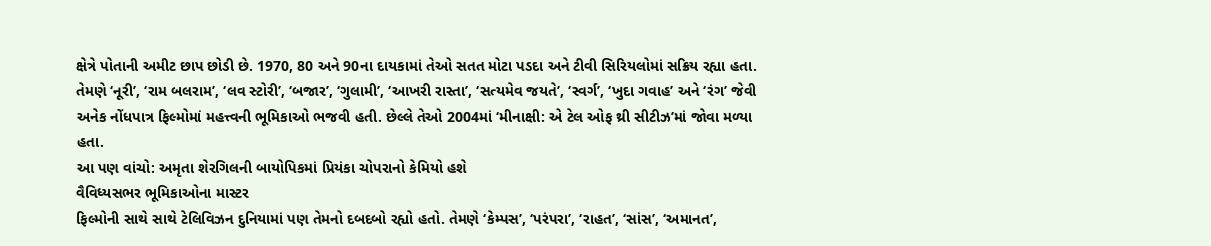ક્ષેત્રે પોતાની અમીટ છાપ છોડી છે. 1970, 80 અને 90ના દાયકામાં તેઓ સતત મોટા પડદા અને ટીવી સિરિયલોમાં સક્રિય રહ્યા હતા. તેમણે ‘નૂરી’, ‘રામ બલરામ’, ‘લવ સ્ટોરી’, ‘બજાર’, ‘ગુલામી’, ‘આખરી રાસ્તા’, ‘સત્યમેવ જયતે’, ‘સ્વર્ગ’, ‘ખુદા ગવાહ’ અને ‘રંગ’ જેવી અનેક નોંધપાત્ર ફિલ્મોમાં મહત્ત્વની ભૂમિકાઓ ભજવી હતી. છેલ્લે તેઓ 2004માં ‘મીનાક્ષી: એ ટેલ ઓફ થ્રી સીટીઝ’માં જોવા મળ્યા હતા.
આ પણ વાંચો: અમૃતા શેરગિલની બાયોપિકમાં પ્રિયંકા ચોપરાનો કેમિયો હશે
વૈવિધ્યસભર ભૂમિકાઓના માસ્ટર
ફિલ્મોની સાથે સાથે ટેલિવિઝન દુનિયામાં પણ તેમનો દબદબો રહ્યો હતો. તેમણે ‘કેમ્પસ’, ‘પરંપરા’, ‘રાહત’, ‘સાંસ’, ‘અમાનત’,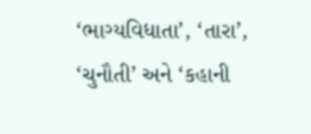‘ભાગ્યવિધાતા’, ‘તારા’, ‘ચુનૌતી’ અને ‘કહાની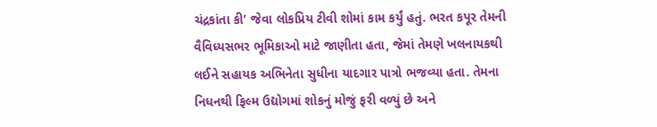ચંદ્રકાંતા કી’ જેવા લોકપ્રિય ટીવી શોમાં કામ કર્યું હતું. ભરત કપૂર તેમની વૈવિધ્યસભર ભૂમિકાઓ માટે જાણીતા હતા, જેમાં તેમણે ખલનાયકથી લઈને સહાયક અભિનેતા સુધીના યાદગાર પાત્રો ભજવ્યા હતા. તેમના નિધનથી ફિલ્મ ઉદ્યોગમાં શોકનું મોજું ફરી વળ્યું છે અને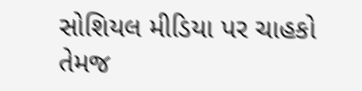સોશિયલ મીડિયા પર ચાહકો તેમજ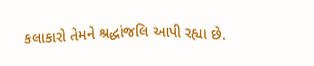કલાકારો તેમને શ્રદ્ધાંજલિ આપી રહ્યા છે.